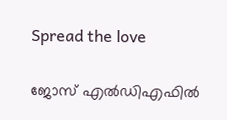Spread the love

ജോസ് എല്‍ഡിഎഫില്‍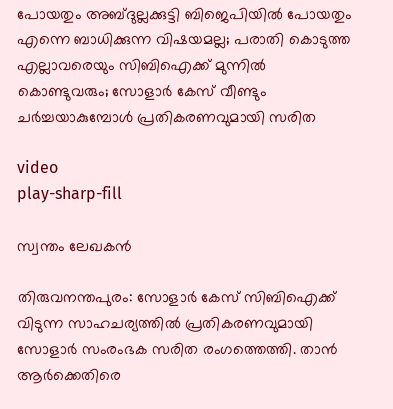പോയതും അബ്ദുല്ലക്കുട്ടി ബിജെപിയില്‍ പോയതും എന്നെ ബാധിക്കുന്ന വിഷയമല്ല; പരാതി കൊടുത്ത എല്ലാവരെയും സിബിഐക്ക് മുന്നില്‍ കൊണ്ടുവരും; സോളാര്‍ കേസ് വീണ്ടും ചര്‍ച്ചയാകുമ്പോള്‍ പ്രതികരണവുമായി സരിത

video
play-sharp-fill

സ്വന്തം ലേഖകന്‍

തിരുവനന്തപുരം: സോളാര്‍ കേസ് സിബിഐക്ക് വിടുന്ന സാഹചര്യത്തില്‍ പ്രതികരണവുമായി സോളാര്‍ സംരംഭക സരിത രംഗത്തെത്തി. താന്‍ ആര്‍ക്കെതിരെ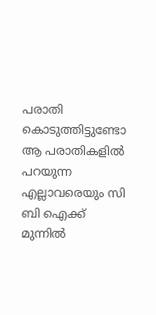പരാതി കൊടുത്തിട്ടുണ്ടോ ആ പരാതികളില്‍ പറയുന്ന എല്ലാവരെയും സി ബി ഐക്ക് മുന്നില്‍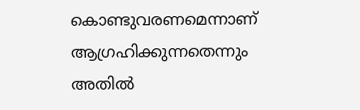കൊണ്ടുവരണമെന്നാണ് ആഗ്രഹിക്കുന്നതെന്നും അതില്‍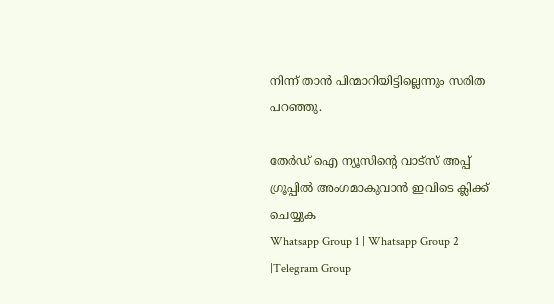നിന്ന് താന്‍ പിന്മാറിയിട്ടില്ലെന്നും സരിത പറഞ്ഞു.

തേർഡ് ഐ ന്യൂസിന്റെ വാട്സ് അപ്പ് ഗ്രൂപ്പിൽ അംഗമാകുവാൻ ഇവിടെ ക്ലിക്ക് ചെയ്യുക
Whatsapp Group 1 | Whatsapp Group 2 |Telegram Group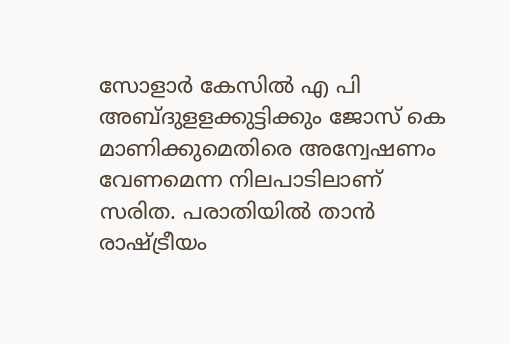സോളാര്‍ കേസില്‍ എ പി അബ്ദുളളക്കുട്ടിക്കും ജോസ് കെ മാണിക്കുമെതിരെ അന്വേഷണം വേണമെന്ന നിലപാടിലാണ് സരിത. പരാതിയില്‍ താന്‍ രാഷ്ട്രീയം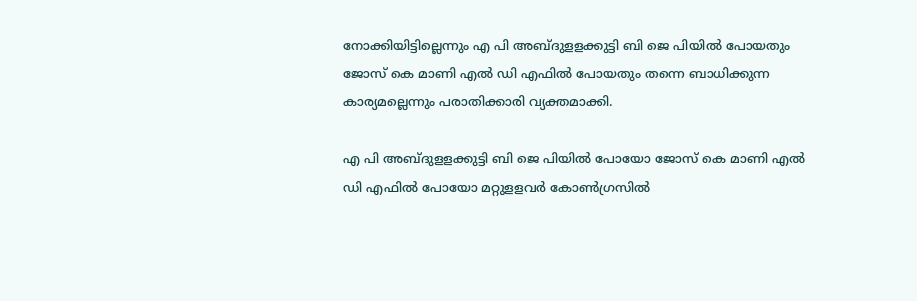നോക്കിയിട്ടില്ലെന്നും എ പി അബ്ദുളളക്കുട്ടി ബി ജെ പിയില്‍ പോയതും ജോസ് കെ മാണി എല്‍ ഡി എഫില്‍ പോയതും തന്നെ ബാധിക്കുന്ന കാര്യമല്ലെന്നും പരാതിക്കാരി വ്യക്തമാക്കി.

എ പി അബ്ദുളളക്കുട്ടി ബി ജെ പിയില്‍ പോയോ ജോസ് കെ മാണി എല്‍ ഡി എഫില്‍ പോയോ മറ്റുളളവര്‍ കോണ്‍ഗ്രസില്‍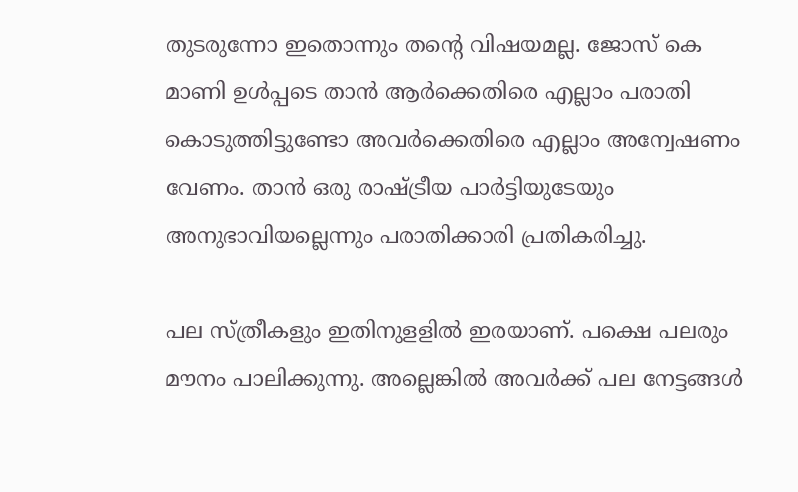തുടരുന്നോ ഇതൊന്നും തന്റെ വിഷയമല്ല. ജോസ് കെ മാണി ഉള്‍പ്പടെ താന്‍ ആര്‍ക്കെതിരെ എല്ലാം പരാതി കൊടുത്തിട്ടുണ്ടോ അവര്‍ക്കെതിരെ എല്ലാം അന്വേഷണം വേണം. താന്‍ ഒരു രാഷ്ട്രീയ പാര്‍ട്ടിയുടേയും അനുഭാവിയല്ലെന്നും പരാതിക്കാരി പ്രതികരിച്ചു.

പല സ്ത്രീകളും ഇതിനുളളില്‍ ഇരയാണ്. പക്ഷെ പലരും മൗനം പാലിക്കുന്നു. അല്ലെങ്കില്‍ അവര്‍ക്ക് പല നേട്ടങ്ങള്‍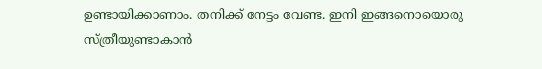ഉണ്ടായിക്കാണാം. തനിക്ക് നേട്ടം വേണ്ട. ഇനി ഇങ്ങനൊയൊരു സ്ത്രീയുണ്ടാകാന്‍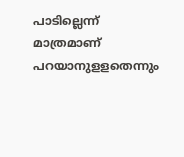പാടില്ലെന്ന് മാത്രമാണ് പറയാനുളളതെന്നും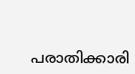പരാതിക്കാരി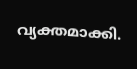വ്യക്തമാക്കി.